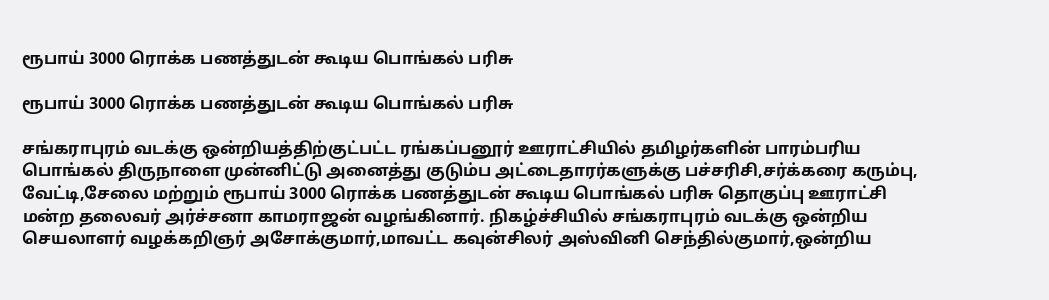ரூபாய் 3000 ரொக்க பணத்துடன் கூடிய பொங்கல் பரிசு

ரூபாய் 3000 ரொக்க பணத்துடன் கூடிய பொங்கல் பரிசு

சங்கராபுரம் வடக்கு ஒன்றியத்திற்குட்பட்ட ரங்கப்பனூர் ஊராட்சியில் தமிழர்களின் பாரம்பரிய பொங்கல் திருநாளை முன்னிட்டு அனைத்து குடும்ப அட்டைதாரர்களுக்கு பச்சரிசி,சர்க்கரை கரும்பு, வேட்டி,சேலை மற்றும் ரூபாய் 3000 ரொக்க பணத்துடன் கூடிய பொங்கல் பரிசு தொகுப்பு ஊராட்சி மன்ற தலைவர் அர்ச்சனா காமராஜன் வழங்கினார். நிகழ்ச்சியில் சங்கராபுரம் வடக்கு ஒன்றிய செயலாளர் வழக்கறிஞர் அசோக்குமார்,மாவட்ட கவுன்சிலர் அஸ்வினி செந்தில்குமார்,ஒன்றிய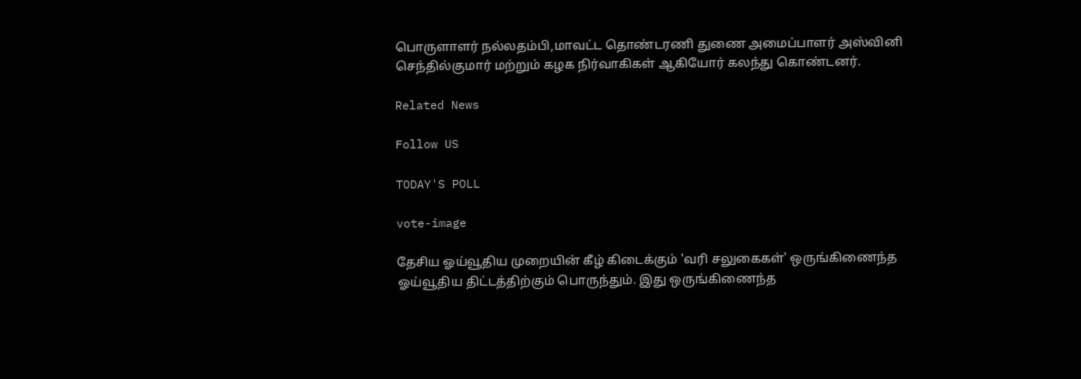பொருளாளர் நல்லதம்பி,மாவட்ட தொண்டரணி துணை அமைப்பாளர் அஸ்வினி செந்தில்குமார் மற்றும் கழக நிர்வாகிகள் ஆகியோர் கலந்து கொண்டனர்.

Related News

Follow US

TODAY'S POLL

vote-image

தேசிய ஓய்வூதிய முறையின் கீழ் கிடைக்கும் 'வரி சலுகைகள்' ஒருங்கிணைந்த ஓய்வூதிய திட்டத்திற்கும் பொருந்தும். இது ஒருங்கிணைந்த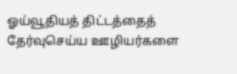ஓய்வூதியத் திட்டத்தைத் தேர்வுசெய்ய ஊழியர்களை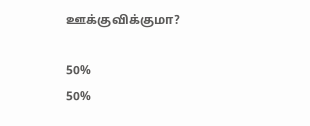ஊக்குவிக்குமா?

50%
50%